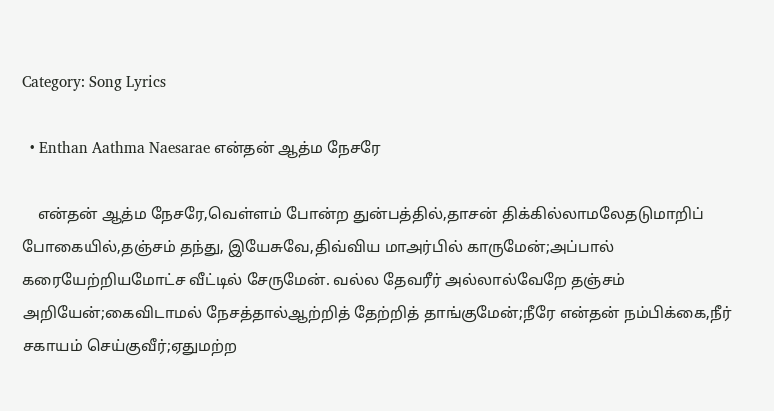Category: Song Lyrics

  • Enthan Aathma Naesarae என்தன் ஆத்ம நேசரே

    என்தன் ஆத்ம நேசரே,வெள்ளம் போன்ற துன்பத்தில்,தாசன் திக்கில்லாமலேதடுமாறிப் போகையில்,தஞ்சம் தந்து, இயேசுவே,திவ்விய மாஅர்பில் காருமேன்;அப்பால் கரையேற்றியமோட்ச வீட்டில் சேருமேன். வல்ல தேவரீர் அல்லால்வேறே தஞ்சம் அறியேன்;கைவிடாமல் நேசத்தால்ஆற்றித் தேற்றித் தாங்குமேன்;நீரே என்தன் நம்பிக்கை,நீர் சகாயம் செய்குவீர்;ஏதுமற்ற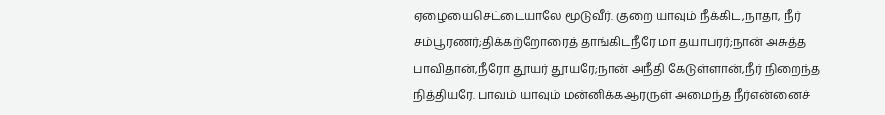ஏழையைசெட்டையாலே மூடுவீர். குறை யாவும் நீக்கிட,நாதா, நீர் சம்பூரணர்;திக்கற்றோரைத் தாங்கிடநீரே மா தயாபரர்;நான் அசுத்த பாவிதான்,நீரோ தூயர் தூயரே;நான் அநீதி கேடுள்ளான்,நீர் நிறைந்த நித்தியரே. பாவம் யாவும் மன்னிக்கஆரருள் அமைந்த நீர்என்னைச்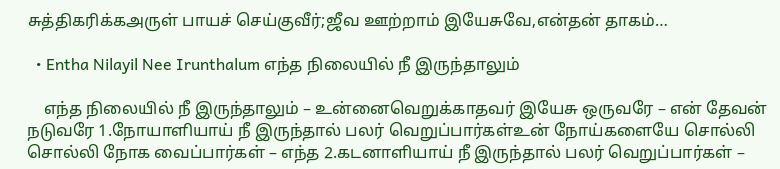சுத்திகரிக்கஅருள் பாயச் செய்குவீர்;ஜீவ ஊற்றாம் இயேசுவே,என்தன் தாகம்…

  • Entha Nilayil Nee Irunthalum எந்த நிலையில் நீ இருந்தாலும்

    எந்த நிலையில் நீ இருந்தாலும் – உன்னைவெறுக்காதவர் இயேசு ஒருவரே – என் தேவன் நடுவரே 1.நோயாளியாய் நீ இருந்தால் பலர் வெறுப்பார்கள்உன் நோய்களையே சொல்லி சொல்லி நோக வைப்பார்கள் – எந்த 2.கடனாளியாய் நீ இருந்தால் பலர் வெறுப்பார்கள் –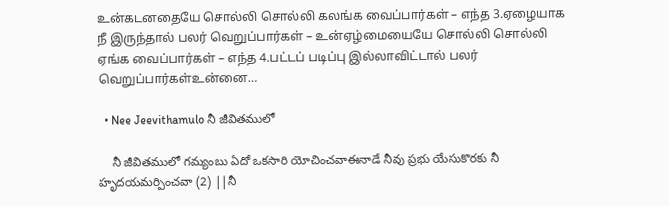உன்கடனதையே சொல்லி சொல்லி கலங்க வைப்பார்கள் – எந்த 3.ஏழையாக நீ இருந்தால் பலர் வெறுப்பார்கள் – உன்ஏழ்மையையே சொல்லி சொல்லி ஏங்க வைப்பார்கள் – எந்த 4.பட்டப் படிப்பு இல்லாவிட்டால் பலர் வெறுப்பார்கள்உன்னை…

  • Nee Jeevithamulo నీ జీవితములో

    నీ జీవితములో గమ్యంబు ఏదో ఒకసారి యోచించవాఈనాడే నీవు ప్రభు యేసుకొరకు నీ హృదయమర్పించవా (2) ||నీ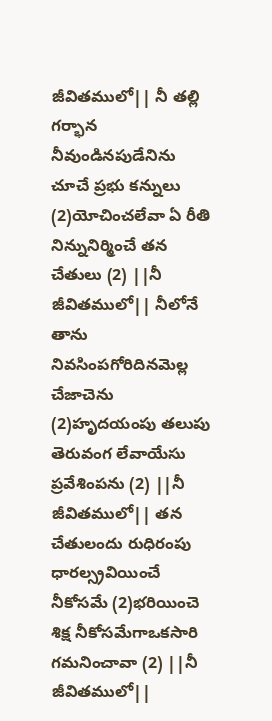జీవితములో|| నీ తల్లి గర్భాన నీవుండినపుడేనిను చూచే ప్రభు కన్నులు (2)యోచించలేవా ఏ రీతి నిన్నునిర్మించే తన చేతులు (2) ||నీ జీవితములో|| నీలోనే తాను నివసింపగోరిదినమెల్ల చేజాచెను (2)హృదయంపు తలుపు తెరువంగ లేవాయేసు ప్రవేశింపను (2) ||నీ జీవితములో|| తన చేతులందు రుధిరంపు ధారల్స్రవియించే నీకోసమే (2)భరియించె శిక్ష నీకోసమేగాఒకసారి గమనించావా (2) ||నీ జీవితములో||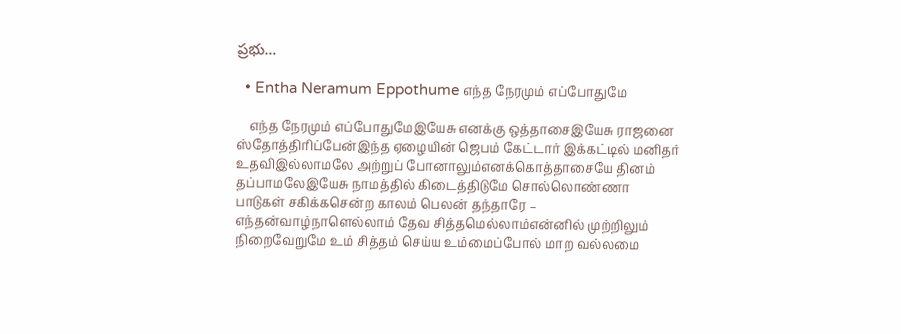ప్రభు…

  • Entha Neramum Eppothume எந்த நேரமும் எப்போதுமே

    எந்த நேரமும் எப்போதுமேஇயேசு எனக்கு ஒத்தாசைஇயேசு ராஜனை ஸ்தோத்திரிப்பேன்இந்த ஏழையின் ஜெபம் கேட்டார் இக்கட்டில் மனிதர் உதவிஇல்லாமலே அற்றுப் போனாலும்எனக்கொத்தாசையே தினம் தப்பாமலேஇயேசு நாமத்தில் கிடைத்திடுமே சொல்லொண்ணா பாடுகள் சகிக்கசென்ற காலம் பெலன் தந்தாரே – எந்தன்வாழ்நாளெல்லாம் தேவ சித்தமெல்லாம்என்னில் முற்றிலும் நிறைவேறுமே உம் சித்தம் செய்ய உம்மைப்போல் மாற வல்லமை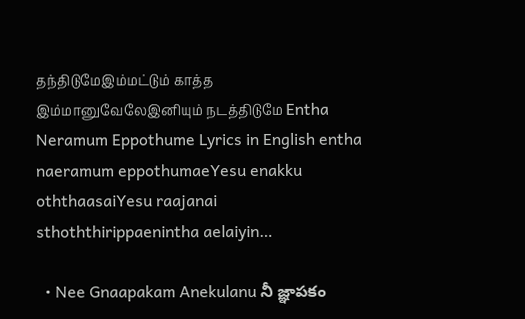தந்திடுமேஇம்மட்டும் காத்த இம்மானுவேலேஇனியும் நடத்திடுமே Entha Neramum Eppothume Lyrics in English entha naeramum eppothumaeYesu enakku oththaasaiYesu raajanai sthoththirippaenintha aelaiyin…

  • Nee Gnaapakam Anekulanu నీ జ్ఞాపకం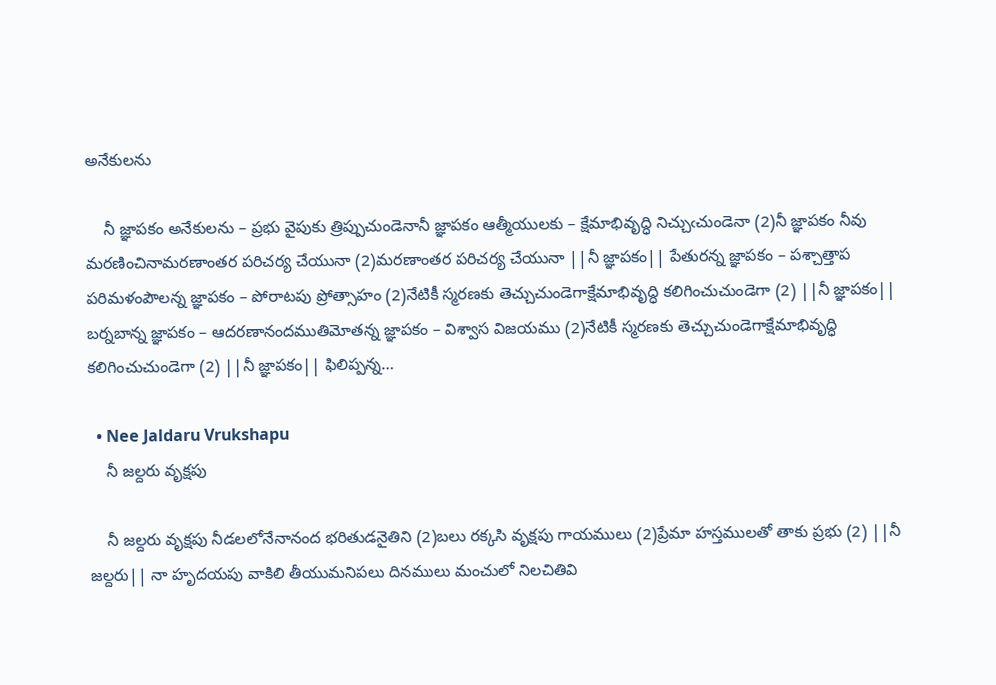అనేకులను

    నీ జ్ఞాపకం అనేకులను – ప్రభు వైపుకు త్రిప్పుచుండెనానీ జ్ఞాపకం ఆత్మీయులకు – క్షేమాభివృద్ధి నిచ్చుఁచుండెనా (2)నీ జ్ఞాపకం నీవు మరణించినామరణాంతర పరిచర్య చేయునా (2)మరణాంతర పరిచర్య చేయునా ||నీ జ్ఞాపకం|| పేతురన్న జ్ఞాపకం – పశ్చాత్తాప పరిమళంపౌలన్న జ్ఞాపకం – పోరాటపు ప్రోత్సాహం (2)నేటికీ స్మరణకు తెచ్చుచుండెగాక్షేమాభివృద్ధి కలిగించుచుండెగా (2) ||నీ జ్ఞాపకం|| బర్నబాన్న జ్ఞాపకం – ఆదరణానందముతిమోతన్న జ్ఞాపకం – విశ్వాస విజయము (2)నేటికీ స్మరణకు తెచ్చుచుండెగాక్షేమాభివృద్ధి కలిగించుచుండెగా (2) ||నీ జ్ఞాపకం|| ఫిలిప్పన్న…

  • Nee Jaldaru Vrukshapu
    నీ జల్దరు వృక్షపు

    నీ జల్దరు వృక్షపు నీడలలోనేనానంద భరితుడనైతిని (2)బలు రక్కసి వృక్షపు గాయములు (2)ప్రేమా హస్తములతో తాకు ప్రభు (2) ||నీ జల్దరు|| నా హృదయపు వాకిలి తీయుమనిపలు దినములు మంచులో నిలచితివి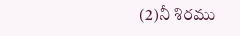(2)నీ శిరము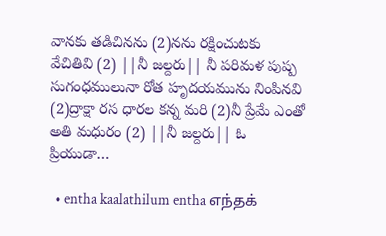వానకు తడిచినను (2)నను రక్షించుటకు వేచితివి (2) ||నీ జల్దరు|| నీ పరిమళ పుష్ప సుగంధములునా రోత హృదయమును నింపినవి (2)ద్రాక్షా రస ధారల కన్న మరి (2)నీ ప్రేమే ఎంతో అతి మధురం (2) ||నీ జల్దరు|| ఓ ప్రియుడా…

  • entha kaalathilum entha எந்தக்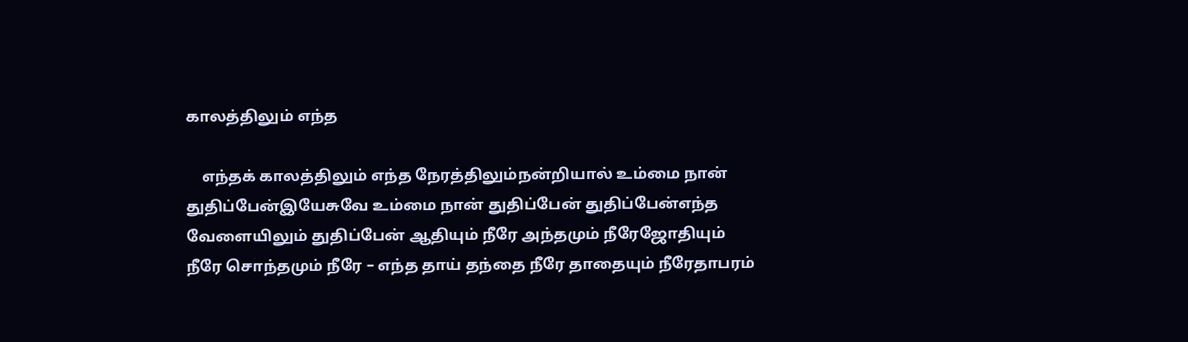காலத்திலும் எந்த

    எந்தக் காலத்திலும் எந்த நேரத்திலும்நன்றியால் உம்மை நான் துதிப்பேன்இயேசுவே உம்மை நான் துதிப்பேன் துதிப்பேன்எந்த வேளையிலும் துதிப்பேன் ஆதியும் நீரே அந்தமும் நீரேஜோதியும் நீரே சொந்தமும் நீரே – எந்த தாய் தந்தை நீரே தாதையும் நீரேதாபரம்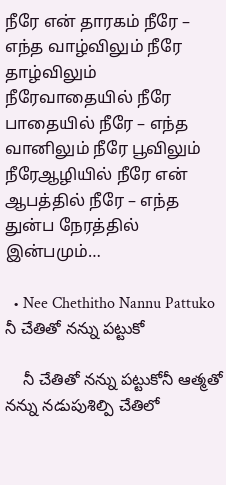நீரே என் தாரகம் நீரே – எந்த வாழ்விலும் நீரே தாழ்விலும் நீரேவாதையில் நீரே பாதையில் நீரே – எந்த வானிலும் நீரே பூவிலும் நீரேஆழியில் நீரே என் ஆபத்தில் நீரே – எந்த துன்ப நேரத்தில் இன்பமும்…

  • Nee Chethitho Nannu Pattuko నీ చేతితో నన్ను పట్టుకో

    నీ చేతితో నన్ను పట్టుకోనీ ఆత్మతో నన్ను నడుపుశిల్పి చేతిలో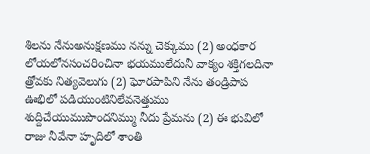శిలను నేనుఅనుక్షణము నన్ను చెక్కుము (2) అంధకార లోయలోనసంచరించినా భయములేదునీ వాక్యం శక్తిగలదినా త్రోవకు నిత్యవెలుగు (2) ఘోరపాపిని నేను తండ్రిపాప ఊభిలో పడియుంటినిలేవనెత్తుము శుద్దిచేయుముపొందనిమ్ము నీదు ప్రేమను (2) ఈ భువిలో రాజు నీవేనా హృదిలో శాంతి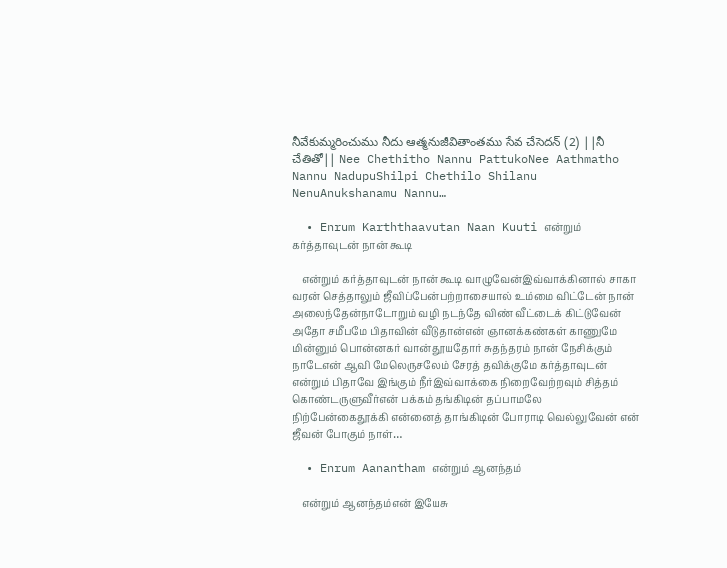నీవేకుమ్మరించుము నీదు ఆత్మనుజీవితాంతము సేవ చేసెదన్ (2) ||నీ చేతితో|| Nee Chethitho Nannu PattukoNee Aathmatho Nannu NadupuShilpi Chethilo Shilanu NenuAnukshanamu Nannu…

  • Enrum Karththaavutan Naan Kuuti என்றும் கர்த்தாவுடன் நான் கூடி

    என்றும் கர்த்தாவுடன் நான் கூடி வாழுவேன்இவ்வாக்கினால் சாகா வரன் செத்தாலும் ஜீவிப்பேன்பற்றாசையால் உம்மை விட்டேன் நான் அலைந்தேன்நாடோறும் வழி நடந்தே விண் வீட்டைக் கிட்டுவேன் அதோ சமீபமே பிதாவின் வீடுதான்என் ஞானக்கண்கள் காணுமே மின்னும் பொன்னகர் வான்தூயதோர் சுதந்தரம் நான் நேசிக்கும் நாடேஎன் ஆவி மேலெருசலேம் சேரத் தவிக்குமே கர்த்தாவுடன் என்றும் பிதாவே இங்கும் நீர்இவ்வாக்கை நிறைவேற்றவும் சித்தம் கொண்டருளுவீர்என் பக்கம் தங்கிடின் தப்பாமலே நிற்பேன்கைதூக்கி என்னைத் தாங்கிடின் போராடி வெல்லுவேன் என் ஜீவன் போகும் நாள்…

  • Enrum Aanantham என்றும் ஆனந்தம்

    என்றும் ஆனந்தம்என் இயேசு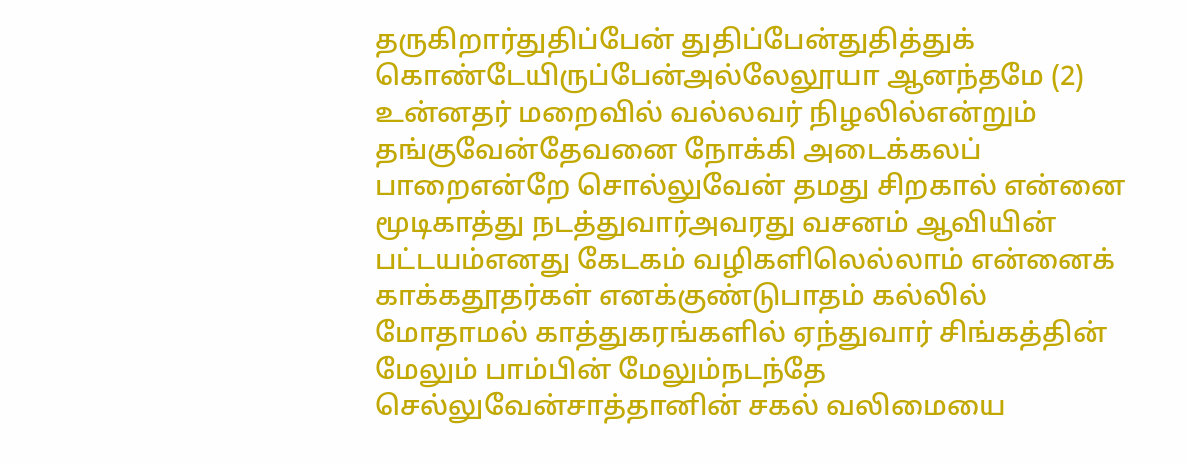தருகிறார்துதிப்பேன் துதிப்பேன்துதித்துக் கொண்டேயிருப்பேன்அல்லேலூயா ஆனந்தமே (2) உன்னதர் மறைவில் வல்லவர் நிழலில்என்றும் தங்குவேன்தேவனை நோக்கி அடைக்கலப் பாறைஎன்றே சொல்லுவேன் தமது சிறகால் என்னை மூடிகாத்து நடத்துவார்அவரது வசனம் ஆவியின் பட்டயம்எனது கேடகம் வழிகளிலெல்லாம் என்னைக் காக்கதூதர்கள் எனக்குண்டுபாதம் கல்லில் மோதாமல் காத்துகரங்களில் ஏந்துவார் சிங்கத்தின் மேலும் பாம்பின் மேலும்நடந்தே செல்லுவேன்சாத்தானின் சகல் வலிமையை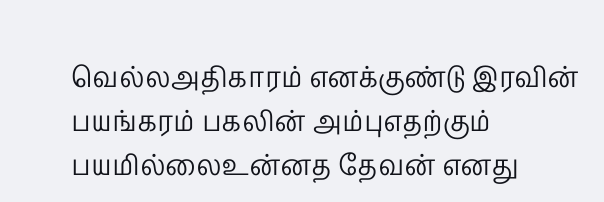வெல்லஅதிகாரம் எனக்குண்டு இரவின் பயங்கரம் பகலின் அம்புஎதற்கும் பயமில்லைஉன்னத தேவன் எனது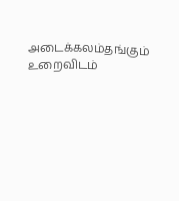அடைக்கலம்தங்கும் உறைவிடம்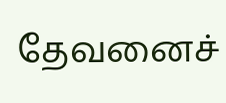தேவனைச்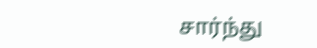சார்ந்து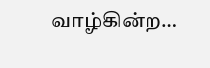வாழ்கின்ற…